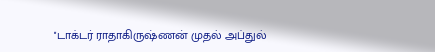''டாக்டர் ராதாகிருஷ்ணன் முதல் அப்துல்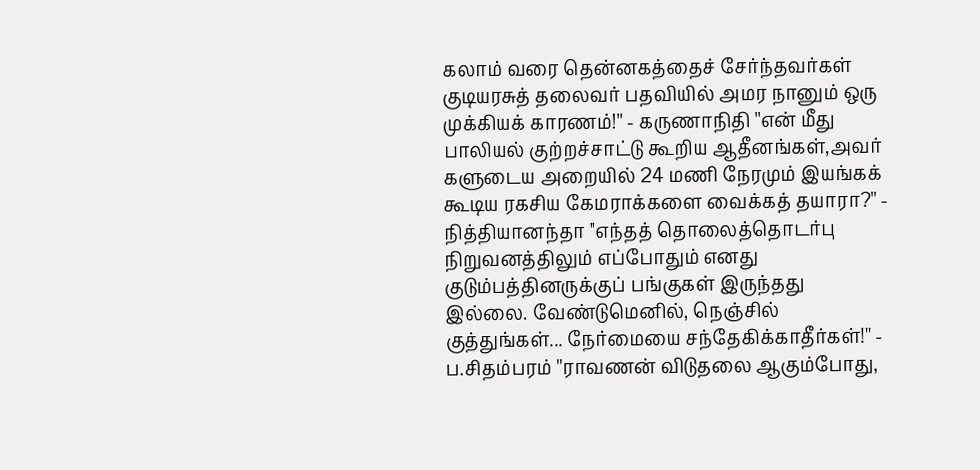கலாம் வரை தென்னகத்தைச் சேர்ந்தவர்கள் குடியரசுத் தலைவர் பதவியில் அமர நானும் ஒரு முக்கியக் காரணம்!'' - கருணாநிதி ''என் மீது பாலியல் குற்றச்சாட்டு கூறிய ஆதீனங்கள்,அவர் களுடைய அறையில் 24 மணி நேரமும் இயங்கக் கூடிய ரகசிய கேமராக்களை வைக்கத் தயாரா?'' - நித்தியானந்தா ''எந்தத் தொலைத்தொடர்பு நிறுவனத்திலும் எப்போதும் எனது குடும்பத்தினருக்குப் பங்குகள் இருந்தது இல்லை. வேண்டுமெனில், நெஞ்சில் குத்துங்கள்... நேர்மையை சந்தேகிக்காதீர்கள்!'' - ப.சிதம்பரம் ''ராவணன் விடுதலை ஆகும்போது,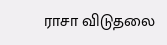ராசா விடுதலை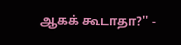ஆகக் கூடாதா?'' -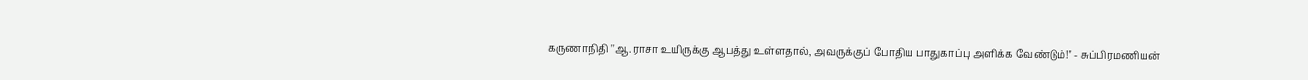கருணாநிதி ''ஆ.ராசா உயிருக்கு ஆபத்து உள்ளதால், அவருக்குப் போதிய பாதுகாப்பு அளிக்க வேண்டும்!'' - சுப்பிரமணியன்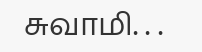சுவாமி. . .